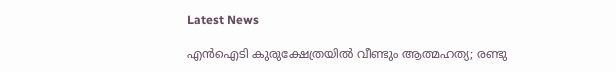Latest News

എന്‍ഐടി കുരുക്ഷേത്രയില്‍ വീണ്ടും ആത്മഹത്യ; രണ്ടു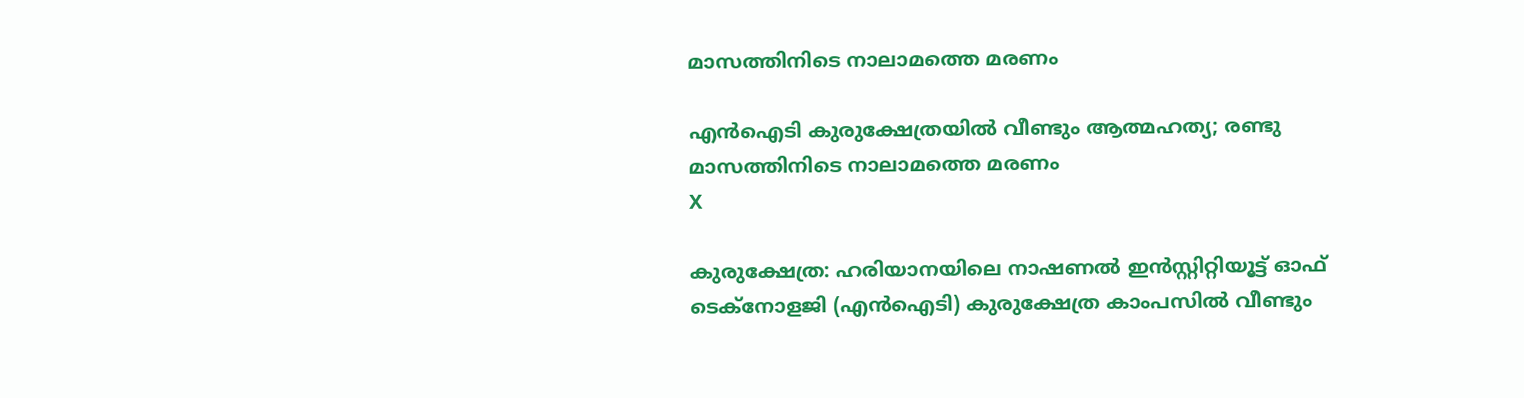മാസത്തിനിടെ നാലാമത്തെ മരണം

എന്‍ഐടി കുരുക്ഷേത്രയില്‍ വീണ്ടും ആത്മഹത്യ; രണ്ടു മാസത്തിനിടെ നാലാമത്തെ മരണം
X

കുരുക്ഷേത്ര: ഹരിയാനയിലെ നാഷണല്‍ ഇന്‍സ്റ്റിറ്റിയൂട്ട് ഓഫ് ടെക്‌നോളജി (എന്‍ഐടി) കുരുക്ഷേത്ര കാംപസില്‍ വീണ്ടും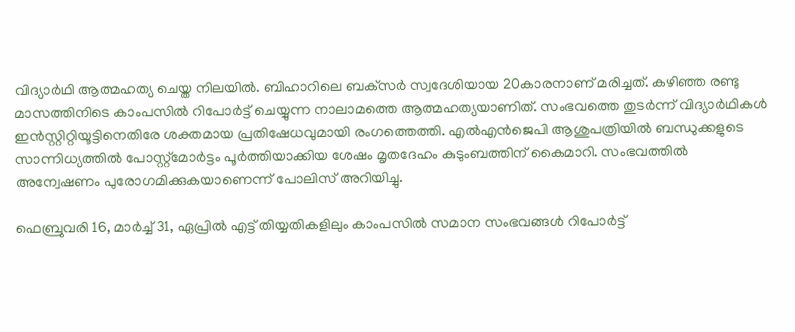വിദ്യാര്‍ഥി ആത്മഹത്യ ചെയ്ത നിലയില്‍. ബിഹാറിലെ ബക്‌സര്‍ സ്വദേശിയായ 20കാരനാണ് മരിച്ചത്. കഴിഞ്ഞ രണ്ടു മാസത്തിനിടെ കാംപസില്‍ റിപോര്‍ട്ട് ചെയ്യുന്ന നാലാമത്തെ ആത്മഹത്യയാണിത്. സംഭവത്തെ തുടര്‍ന്ന് വിദ്യാര്‍ഥികള്‍ ഇന്‍സ്റ്റിറ്റിയൂട്ടിനെതിരേ ശക്തമായ പ്രതിഷേധവുമായി രംഗത്തെത്തി. എല്‍എന്‍ജെപി ആശുപത്രിയില്‍ ബന്ധുക്കളുടെ സാന്നിധ്യത്തില്‍ പോസ്റ്റ്‌മോര്‍ട്ടം പൂര്‍ത്തിയാക്കിയ ശേഷം മൃതദേഹം കുടുംബത്തിന് കൈമാറി. സംഭവത്തില്‍ അന്വേഷണം പുരോഗമിക്കുകയാണെന്ന് പോലിസ് അറിയിച്ചു.

ഫെബ്രുവരി 16, മാര്‍ച്ച് 31, ഏപ്രില്‍ എട്ട് തിയ്യതികളിലും കാംപസില്‍ സമാന സംഭവങ്ങള്‍ റിപോര്‍ട്ട്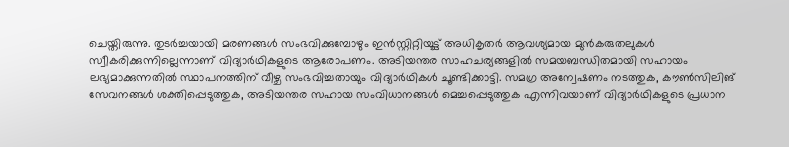ചെയ്തിരുന്നു. തുടര്‍ച്ചയായി മരണങ്ങള്‍ സംഭവിക്കുമ്പോഴും ഇന്‍സ്റ്റിറ്റിയൂട്ട് അധികൃതര്‍ ആവശ്യമായ മുന്‍കരുതലുകള്‍ സ്വീകരിക്കുന്നില്ലെന്നാണ് വിദ്യാര്‍ഥികളുടെ ആരോപണം. അടിയന്തര സാഹചര്യങ്ങളില്‍ സമയബന്ധിതമായി സഹായം ലഭ്യമാക്കുന്നതില്‍ സ്ഥാപനത്തിന് വീഴ്ച സംഭവിച്ചതായും വിദ്യാര്‍ഥികള്‍ ചൂണ്ടിക്കാട്ടി. സമഗ്ര അന്വേഷണം നടത്തുക, കൗണ്‍സിലിങ് സേവനങ്ങള്‍ ശക്തിപ്പെടുത്തുക, അടിയന്തര സഹായ സംവിധാനങ്ങള്‍ മെച്ചപ്പെടുത്തുക എന്നിവയാണ് വിദ്യാര്‍ഥികളുടെ പ്രധാന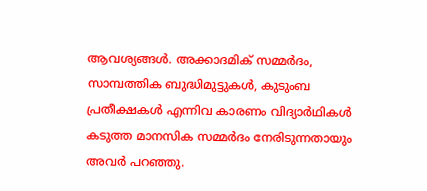ആവശ്യങ്ങള്‍. അക്കാദമിക് സമ്മര്‍ദം, സാമ്പത്തിക ബുദ്ധിമുട്ടുകള്‍, കുടുംബ പ്രതീക്ഷകള്‍ എന്നിവ കാരണം വിദ്യാര്‍ഥികള്‍ കടുത്ത മാനസിക സമ്മര്‍ദം നേരിടുന്നതായും അവര്‍ പറഞ്ഞു.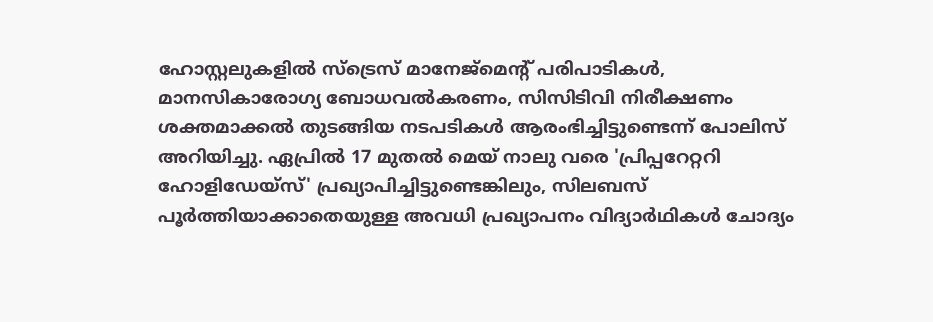ഹോസ്റ്റലുകളില്‍ സ്‌ട്രെസ് മാനേജ്‌മെന്റ് പരിപാടികള്‍, മാനസികാരോഗ്യ ബോധവല്‍കരണം, സിസിടിവി നിരീക്ഷണം ശക്തമാക്കല്‍ തുടങ്ങിയ നടപടികള്‍ ആരംഭിച്ചിട്ടുണ്ടെന്ന് പോലിസ് അറിയിച്ചു. ഏപ്രില്‍ 17 മുതല്‍ മെയ് നാലു വരെ 'പ്രിപ്പറേറ്ററി ഹോളിഡേയ്‌സ്' പ്രഖ്യാപിച്ചിട്ടുണ്ടെങ്കിലും, സിലബസ് പൂര്‍ത്തിയാക്കാതെയുള്ള അവധി പ്രഖ്യാപനം വിദ്യാര്‍ഥികള്‍ ചോദ്യം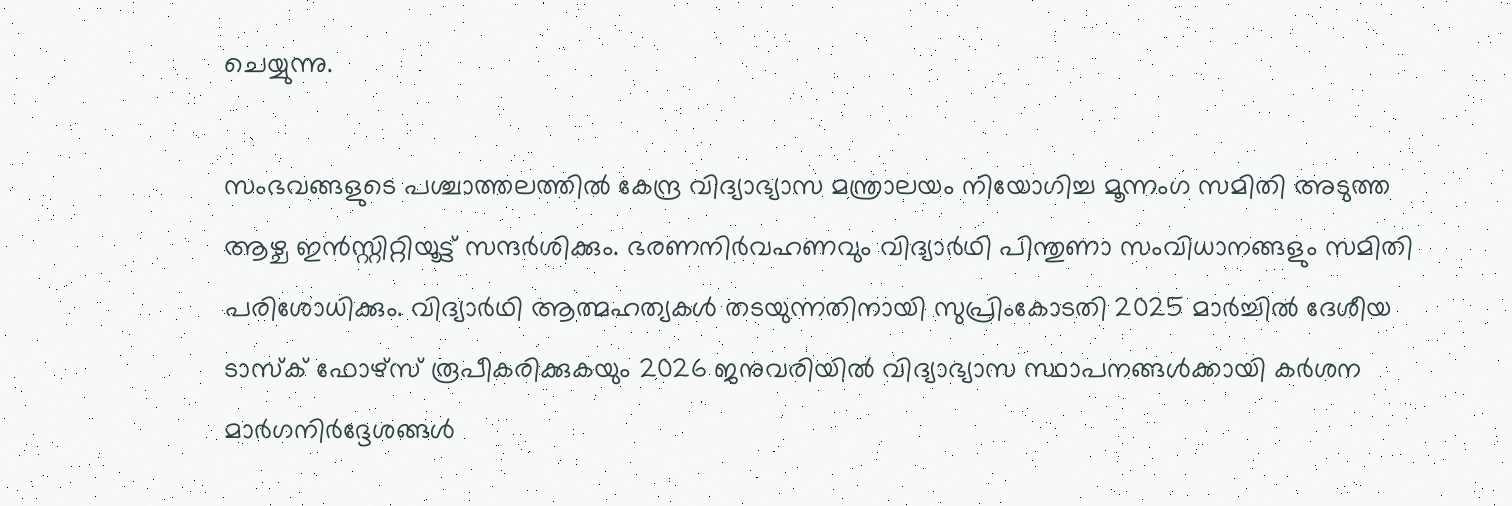ചെയ്യുന്നു.

സംഭവങ്ങളുടെ പശ്ചാത്തലത്തില്‍ കേന്ദ്ര വിദ്യാഭ്യാസ മന്ത്രാലയം നിയോഗിച്ച മൂന്നംഗ സമിതി അടുത്ത ആഴ്ച ഇന്‍സ്റ്റിറ്റിയൂട്ട് സന്ദര്‍ശിക്കും. ഭരണനിര്‍വഹണവും വിദ്യാര്‍ഥി പിന്തുണാ സംവിധാനങ്ങളും സമിതി പരിശോധിക്കും. വിദ്യാര്‍ഥി ആത്മഹത്യകള്‍ തടയുന്നതിനായി സുപ്രിംകോടതി 2025 മാര്‍ച്ചില്‍ ദേശീയ ടാസ്‌ക് ഫോഴ്‌സ് രൂപീകരിക്കുകയും 2026 ജനുവരിയില്‍ വിദ്യാഭ്യാസ സ്ഥാപനങ്ങള്‍ക്കായി കര്‍ശന മാര്‍ഗനിര്‍ദ്ദേശങ്ങള്‍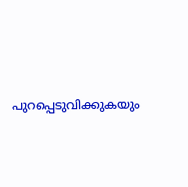പുറപ്പെടുവിക്കുകയും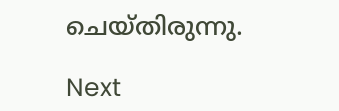ചെയ്തിരുന്നു.

Next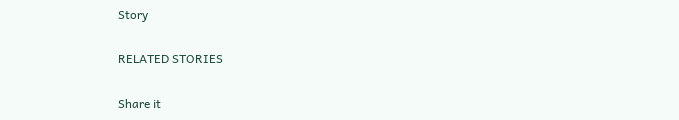Story

RELATED STORIES

Share it